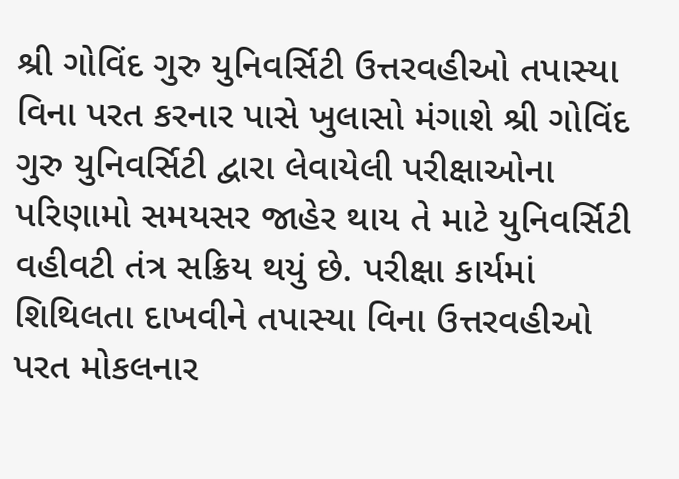શ્રી ગોવિંદ ગુરુ યુનિવર્સિટી ઉત્તરવહીઓ તપાસ્યા વિના પરત કરનાર પાસે ખુલાસો મંગાશે શ્રી ગોવિંદ ગુરુ યુનિવર્સિટી દ્વારા લેવાયેલી પરીક્ષાઓના પરિણામો સમયસર જાહેર થાય તે માટે યુનિવર્સિટી વહીવટી તંત્ર સક્રિય થયું છે. પરીક્ષા કાર્યમાં શિથિલતા દાખવીને તપાસ્યા વિના ઉત્તરવહીઓ પરત મોકલનાર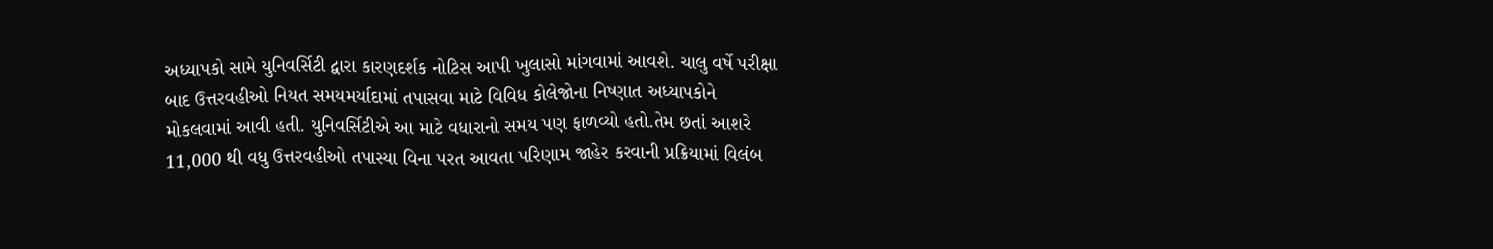અધ્યાપકો સામે યુનિવર્સિટી દ્વારા કારણદર્શક નોટિસ આપી ખુલાસો માંગવામાં આવશે. ચાલુ વર્ષે પરીક્ષા બાદ ઉત્તરવહીઓ નિયત સમયમર્યાદામાં તપાસવા માટે વિવિધ કોલેજોના નિષ્ણાત અધ્યાપકોને મોકલવામાં આવી હતી. યુનિવર્સિટીએ આ માટે વધારાનો સમય પણ ફાળવ્યો હતો.તેમ છતાં આશરે 11,000 થી વધુ ઉત્તરવહીઓ તપાસ્યા વિના પરત આવતા પરિણામ જાહેર કરવાની પ્રક્રિયામાં વિલંબ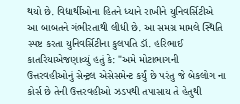થયો છે. વિદ્યાર્થીઓના હિતને ધ્યાને રાખીને યુનિવર્સિટીએ આ બાબતને ગંભીરતાથી લીધી છે. આ સમગ્ર મામલે સ્થિતિ સ્પષ્ટ કરતા યુનિવર્સિટીના કુલપતિ ડૉ. હરિભાઈ કાતરિયાએજણાવ્યું હતું કે: "અમે મોટાભાગની ઉત્તરવહીઓનું સેન્ટ્રલ એસેસમેન્ટ કર્યું છે પરંતુ જે બેકલોગ ના કોર્સ છે તેની ઉત્તરવહીઓ ઝડપથી તપાસાય તે હેતુથી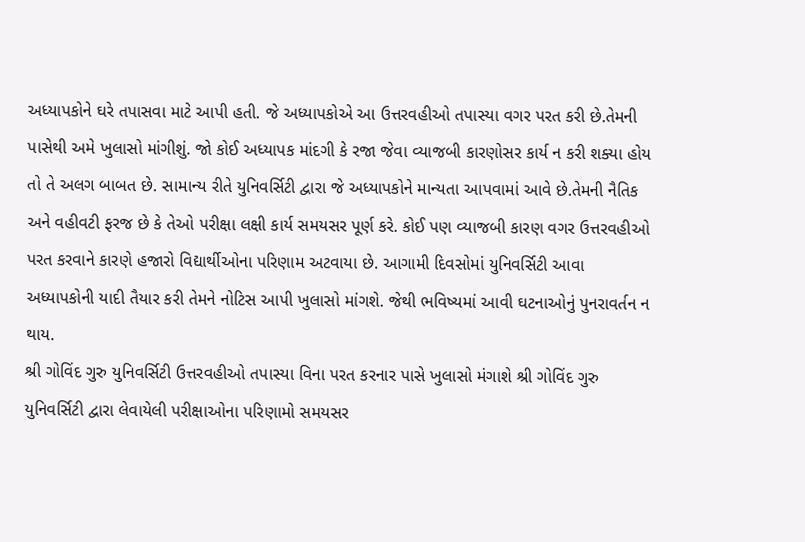અધ્યાપકોને ઘરે તપાસવા માટે આપી હતી. જે અધ્યાપકોએ આ ઉત્તરવહીઓ તપાસ્યા વગર પરત કરી છે.તેમની પાસેથી અમે ખુલાસો માંગીશું. જો કોઈ અધ્યાપક માંદગી કે રજા જેવા વ્યાજબી કારણોસર કાર્ય ન કરી શક્યા હોય તો તે અલગ બાબત છે. સામાન્ય રીતે યુનિવર્સિટી દ્વારા જે અધ્યાપકોને માન્યતા આપવામાં આવે છે.તેમની નૈતિક અને વહીવટી ફરજ છે કે તેઓ પરીક્ષા લક્ષી કાર્ય સમયસર પૂર્ણ કરે. કોઈ પણ વ્યાજબી કારણ વગર ઉત્તરવહીઓ પરત કરવાને કારણે હજારો વિદ્યાર્થીઓના પરિણામ અટવાયા છે. આગામી દિવસોમાં યુનિવર્સિટી આવા અધ્યાપકોની યાદી તૈયાર કરી તેમને નોટિસ આપી ખુલાસો માંગશે. જેથી ભવિષ્યમાં આવી ઘટનાઓનું પુનરાવર્તન ન થાય.
શ્રી ગોવિંદ ગુરુ યુનિવર્સિટી ઉત્તરવહીઓ તપાસ્યા વિના પરત કરનાર પાસે ખુલાસો મંગાશે શ્રી ગોવિંદ ગુરુ યુનિવર્સિટી દ્વારા લેવાયેલી પરીક્ષાઓના પરિણામો સમયસર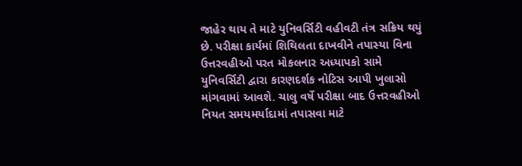જાહેર થાય તે માટે યુનિવર્સિટી વહીવટી તંત્ર સક્રિય થયું છે. પરીક્ષા કાર્યમાં શિથિલતા દાખવીને તપાસ્યા વિના ઉત્તરવહીઓ પરત મોકલનાર અધ્યાપકો સામે યુનિવર્સિટી દ્વારા કારણદર્શક નોટિસ આપી ખુલાસો માંગવામાં આવશે. ચાલુ વર્ષે પરીક્ષા બાદ ઉત્તરવહીઓ નિયત સમયમર્યાદામાં તપાસવા માટે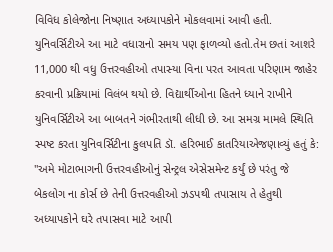વિવિધ કોલેજોના નિષ્ણાત અધ્યાપકોને મોકલવામાં આવી હતી. યુનિવર્સિટીએ આ માટે વધારાનો સમય પણ ફાળવ્યો હતો.તેમ છતાં આશરે 11,000 થી વધુ ઉત્તરવહીઓ તપાસ્યા વિના પરત આવતા પરિણામ જાહેર કરવાની પ્રક્રિયામાં વિલંબ થયો છે. વિદ્યાર્થીઓના હિતને ધ્યાને રાખીને યુનિવર્સિટીએ આ બાબતને ગંભીરતાથી લીધી છે. આ સમગ્ર મામલે સ્થિતિ સ્પષ્ટ કરતા યુનિવર્સિટીના કુલપતિ ડૉ. હરિભાઈ કાતરિયાએજણાવ્યું હતું કે: "અમે મોટાભાગની ઉત્તરવહીઓનું સેન્ટ્રલ એસેસમેન્ટ કર્યું છે પરંતુ જે બેકલોગ ના કોર્સ છે તેની ઉત્તરવહીઓ ઝડપથી તપાસાય તે હેતુથી અધ્યાપકોને ઘરે તપાસવા માટે આપી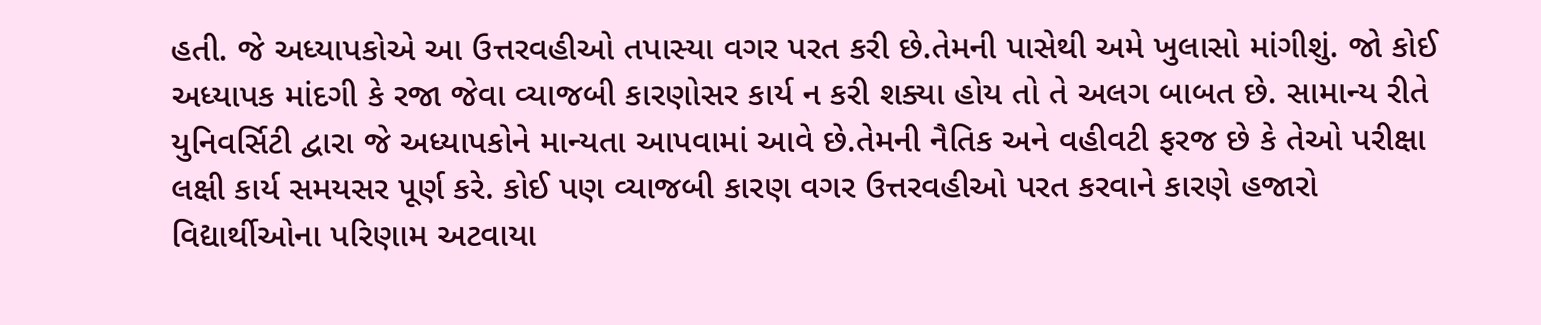હતી. જે અધ્યાપકોએ આ ઉત્તરવહીઓ તપાસ્યા વગર પરત કરી છે.તેમની પાસેથી અમે ખુલાસો માંગીશું. જો કોઈ અધ્યાપક માંદગી કે રજા જેવા વ્યાજબી કારણોસર કાર્ય ન કરી શક્યા હોય તો તે અલગ બાબત છે. સામાન્ય રીતે યુનિવર્સિટી દ્વારા જે અધ્યાપકોને માન્યતા આપવામાં આવે છે.તેમની નૈતિક અને વહીવટી ફરજ છે કે તેઓ પરીક્ષા લક્ષી કાર્ય સમયસર પૂર્ણ કરે. કોઈ પણ વ્યાજબી કારણ વગર ઉત્તરવહીઓ પરત કરવાને કારણે હજારો વિદ્યાર્થીઓના પરિણામ અટવાયા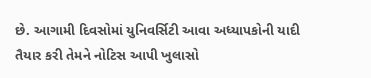છે. આગામી દિવસોમાં યુનિવર્સિટી આવા અધ્યાપકોની યાદી તૈયાર કરી તેમને નોટિસ આપી ખુલાસો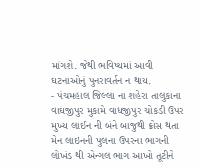માંગશે. જેથી ભવિષ્યમાં આવી ઘટનાઓનું પુનરાવર્તન ન થાય.
- પંચમહાલ જિલ્લા ના શહેરા તાલુકાના વાઘજીપુર મુકામે વાધજીપુર ચોકડી ઉપર મુખ્ય લાઈન ની બંને બાજુથી ક્રોસ થતા મેન લાઇનની પુલના ઉપરના ભાગની લોખંડ થી એન્ગલ ભાગ આખો તૂટીને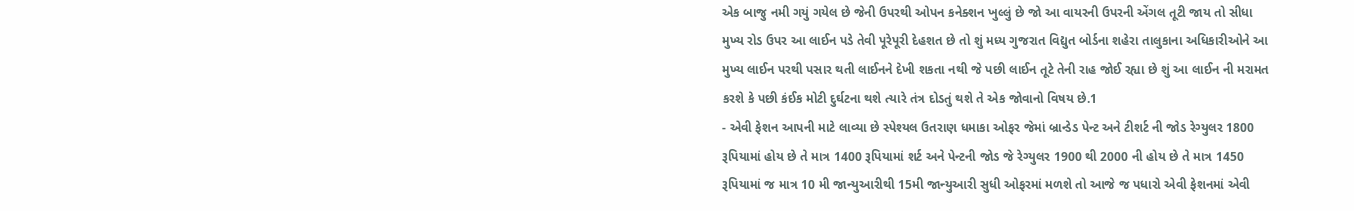એક બાજુ નમી ગયું ગયેલ છે જેની ઉપરથી ઓપન કનેક્શન ખુલ્લું છે જો આ વાયરની ઉપરની એંગલ તૂટી જાય તો સીધા મુખ્ય રોડ ઉપર આ લાઈન પડે તેવી પૂરેપૂરી દેહશત છે તો શું મધ્ય ગુજરાત વિદ્યુત બોર્ડના શહેરા તાલુકાના અધિકારીઓને આ મુખ્ય લાઈન પરથી પસાર થતી લાઈનને દેખી શકતા નથી જે પછી લાઈન તૂટે તેની રાહ જોઈ રહ્યા છે શું આ લાઈન ની મરામત કરશે કે પછી કંઈક મોટી દુર્ઘટના થશે ત્યારે તંત્ર દોડતું થશે તે એક જોવાનો વિષય છે.1
- એવી ફેશન આપની માટે લાવ્યા છે સ્પેશ્યલ ઉતરાણ ધમાકા ઓફર જેમાં બ્રાન્ડેડ પેન્ટ અને ટીશર્ટ ની જોડ રેગ્યુલર 1800 રૂપિયામાં હોય છે તે માત્ર 1400 રૂપિયામાં શર્ટ અને પેન્ટની જોડ જે રેગ્યુલર 1900 થી 2000 ની હોય છે તે માત્ર 1450 રૂપિયામાં જ માત્ર 10 મી જાન્યુઆરીથી 15મી જાન્યુઆરી સુધી ઓફરમાં મળશે તો આજે જ પધારો એવી ફેશનમાં એવી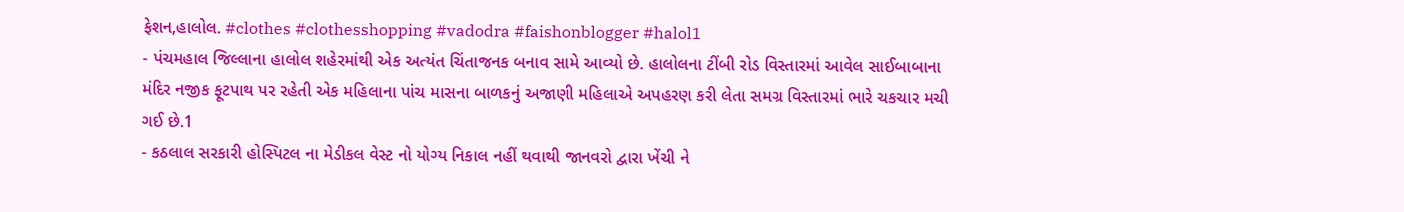ફેશન,હાલોલ. #clothes #clothesshopping #vadodra #faishonblogger #halol1
- પંચમહાલ જિલ્લાના હાલોલ શહેરમાંથી એક અત્યંત ચિંતાજનક બનાવ સામે આવ્યો છે. હાલોલના ટીંબી રોડ વિસ્તારમાં આવેલ સાઈબાબાના મંદિર નજીક ફૂટપાથ પર રહેતી એક મહિલાના પાંચ માસના બાળકનું અજાણી મહિલાએ અપહરણ કરી લેતા સમગ્ર વિસ્તારમાં ભારે ચકચાર મચી ગઈ છે.1
- કઠલાલ સરકારી હોસ્પિટલ ના મેડીકલ વેસ્ટ નો યોગ્ય નિકાલ નહીં થવાથી જાનવરો દ્વારા ખેંચી ને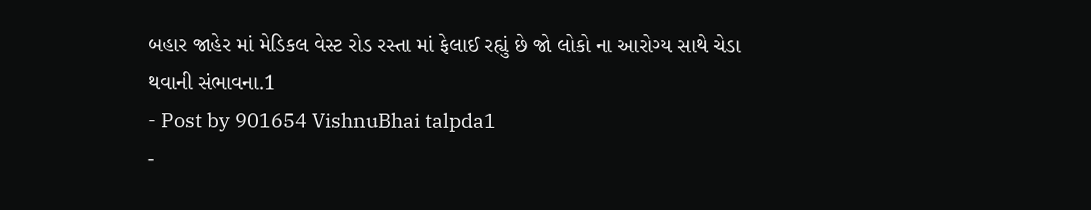બહાર જાહેર માં મેડિકલ વેસ્ટ રોડ રસ્તા માં ફેલાઈ રહ્યું છે જો લોકો ના આરોગ્ય સાથે ચેડા થવાની સંભાવના.1
- Post by 901654 VishnuBhai talpda1
-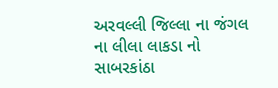અરવલ્લી જિલ્લા ના જંગલ ના લીલા લાકડા નો સાબરકાંઠા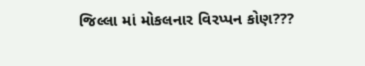જિલ્લા માં મોકલનાર વિરપ્પન કોણ???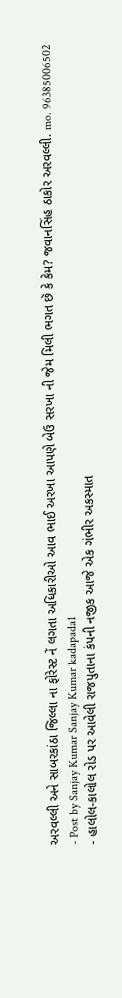અરવલ્લી અને સાબરકાંઠા જિલ્લા ના ફોરેસ્ટ નેં લગતા અધિકારીઓ આવ ભાઈ અરખા આપણે બેઉ સરખા ની જેમ મિલી ભગત છૅ કે કેમ? જવાનસિંહ ઠાકોર અરવલ્લી. mo. 96385006502
- Post by Sanjay Kumar Sanjay Kumar kadapada1
- હાલોલ-કાલોલ રોડ પર આવેલી રાજપુતાના કંપની નજીક આજે એક ગંભીર અકસ્માત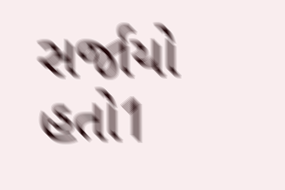સર્જાયો હતો1